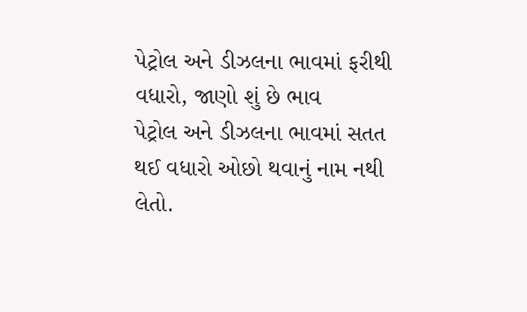પેટ્રોલ અને ડીઝલના ભાવમાં ફરીથી વધારો, જાણો શું છે ભાવ
પેટ્રોલ અને ડીઝલના ભાવમાં સતત થઈ વધારો ઓછો થવાનું નામ નથી લેતો.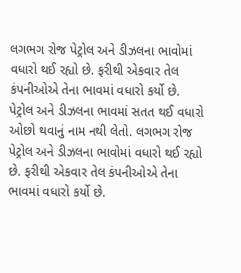લગભગ રોજ પેટ્રોલ અને ડીઝલના ભાવોમાં વધારો થઈ રહ્યો છે. ફરીથી એકવાર તેલ કંપનીઓએ તેના ભાવમાં વધારો કર્યો છે.
પેટ્રોલ અને ડીઝલના ભાવમાં સતત થઈ વધારો ઓછો થવાનું નામ નથી લેતો. લગભગ રોજ પેટ્રોલ અને ડીઝલના ભાવોમાં વધારો થઈ રહ્યો છે. ફરીથી એકવાર તેલ કંપનીઓએ તેના ભાવમાં વધારો કર્યો છે.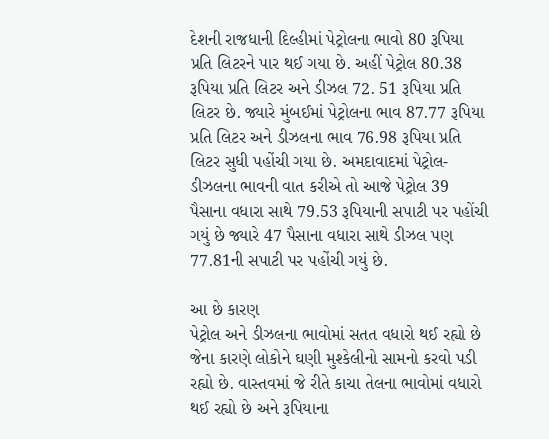દેશની રાજધાની દિલ્હીમાં પેટ્રોલના ભાવો 80 રૂપિયા પ્રતિ લિટરને પાર થઈ ગયા છે. અહીં પેટ્રોલ 80.38 રૂપિયા પ્રતિ લિટર અને ડીઝલ 72. 51 રૂપિયા પ્રતિ લિટર છે. જ્યારે મુંબઈમાં પેટ્રોલના ભાવ 87.77 રૂપિયા પ્રતિ લિટર અને ડીઝલના ભાવ 76.98 રૂપિયા પ્રતિ લિટર સુધી પહોંચી ગયા છે. અમદાવાદમાં પેટ્રોલ-ડીઝલના ભાવની વાત કરીએ તો આજે પેટ્રોલ 39 પૈસાના વધારા સાથે 79.53 રૂપિયાની સપાટી પર પહોંચી ગયું છે જ્યારે 47 પૈસાના વધારા સાથે ડીઝલ પણ 77.81ની સપાટી પર પહોંચી ગયું છે.

આ છે કારણ
પેટ્રોલ અને ડીઝલના ભાવોમાં સતત વધારો થઈ રહ્યો છે જેના કારણે લોકોને ઘણી મુશ્કેલીનો સામનો કરવો પડી રહ્યો છે. વાસ્તવમાં જે રીતે કાચા તેલના ભાવોમાં વધારો થઈ રહ્યો છે અને રૂપિયાના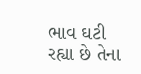ભાવ ઘટી રહ્યા છે તેના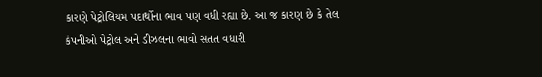કારણે પેટ્રોલિયમ પદાર્થોના ભાવ પણ વધી રહ્યા છે. આ જ કારણ છે કે તેલ કંપનીઓ પેટ્રોલ અને ડીઝલના ભાવો સતત વધારી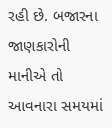રહી છે. બજારના જાણકારોની માનીએ તો આવનારા સમયમાં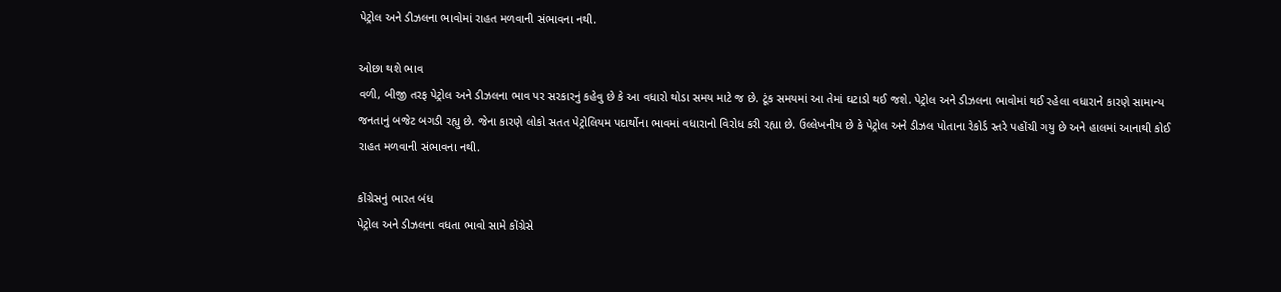પેટ્રોલ અને ડીઝલના ભાવોમાં રાહત મળવાની સંભાવના નથી.

ઓછા થશે ભાવ
વળી, બીજી તરફ પેટ્રોલ અને ડીઝલના ભાવ પર સરકારનું કહેવુ છે કે આ વધારો થોડા સમય માટે જ છે. ટૂંક સમયમાં આ તેમાં ઘટાડો થઈ જશે. પેટ્રોલ અને ડીઝલના ભાવોમાં થઈ રહેલા વધારાને કારણે સામાન્ય જનતાનું બજેટ બગડી રહ્યુ છે. જેના કારણે લોકો સતત પેટ્રોલિયમ પદાર્થોના ભાવમાં વધારાનો વિરોધ કરી રહ્યા છે. ઉલ્લેખનીય છે કે પેટ્રોલ અને ડીઝલ પોતાના રેકોર્ડ સ્તરે પહોંચી ગયુ છે અને હાલમાં આનાથી કોઈ રાહત મળવાની સંભાવના નથી.

કોંગ્રેસનું ભારત બંધ
પેટ્રોલ અને ડીઝલના વધતા ભાવો સામે કોંગ્રેસે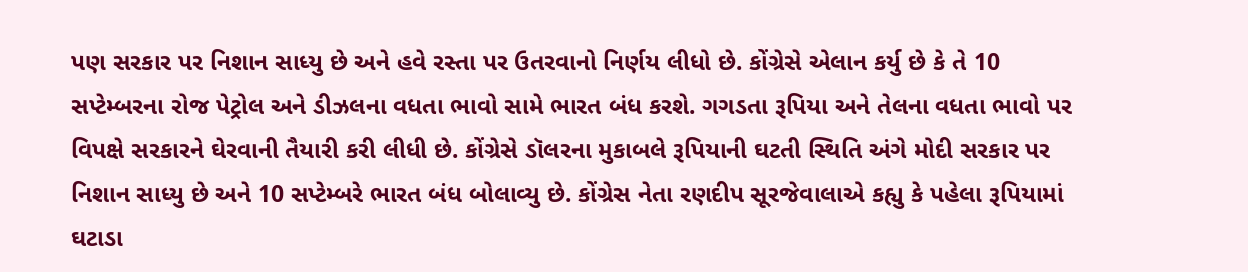પણ સરકાર પર નિશાન સાધ્યુ છે અને હવે રસ્તા પર ઉતરવાનો નિર્ણય લીધો છે. કોંગ્રેસે એલાન કર્યુ છે કે તે 10 સપ્ટેમ્બરના રોજ પેટ્રોલ અને ડીઝલના વધતા ભાવો સામે ભારત બંધ કરશે. ગગડતા રૂપિયા અને તેલના વધતા ભાવો પર વિપક્ષે સરકારને ઘેરવાની તૈયારી કરી લીધી છે. કોંગ્રેસે ડૉલરના મુકાબલે રૂપિયાની ઘટતી સ્થિતિ અંગે મોદી સરકાર પર નિશાન સાધ્યુ છે અને 10 સપ્ટેમ્બરે ભારત બંધ બોલાવ્યુ છે. કોંગ્રેસ નેતા રણદીપ સૂરજેવાલાએ કહ્યુ કે પહેલા રૂપિયામાં ઘટાડા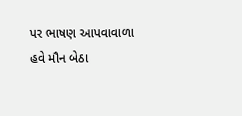પર ભાષણ આપવાવાળા હવે મૌન બેઠા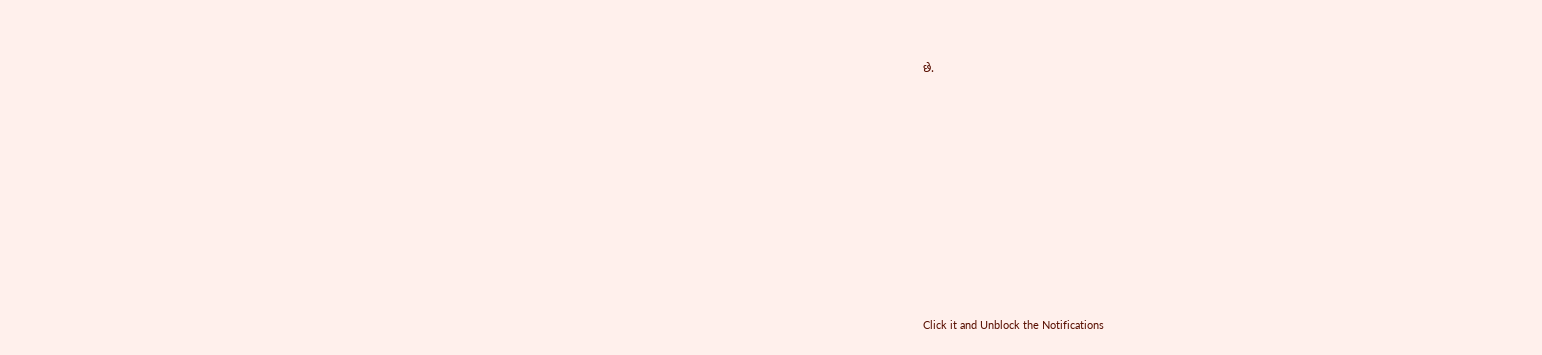છે.












Click it and Unblock the Notifications